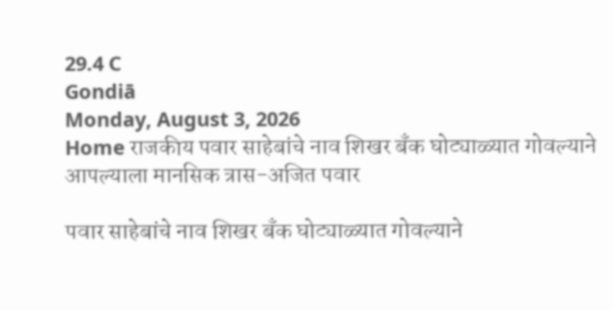29.4 C
Gondiā
Monday, August 3, 2026
Home राजकीय पवार साहेबांचे नाव शिखर बँक घोट्याळ्यात गोवल्याने आपल्याला मानसिक त्रास-अजित पवार

पवार साहेबांचे नाव शिखर बँक घोट्याळ्यात गोवल्याने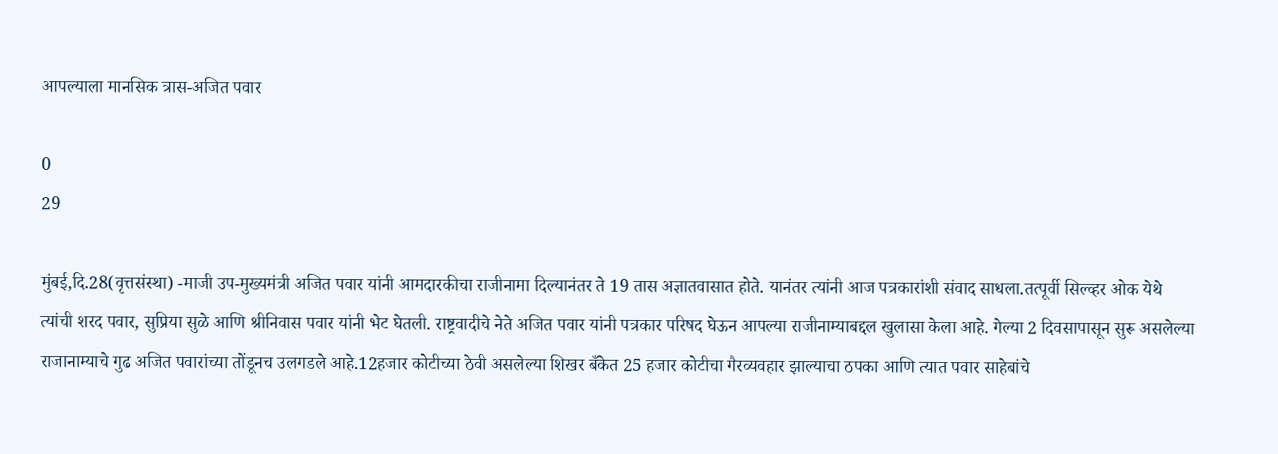आपल्याला मानसिक त्रास-अजित पवार

0
29

मुंबई,दि.28(वृत्तसंस्था) -माजी उप-मुख्यमंत्री अजित पवार यांनी आमदारकीचा राजीनामा दिल्यानंतर ते 19 तास अज्ञातवासात होते. यानंतर त्यांनी आज पत्रकारांशी संवाद साधला.तत्पूर्वी सिल्व्हर ओक येथे त्यांची शरद पवार, सुप्रिया सुळे आणि श्रीनिवास पवार यांनी भेट घेतली. राष्ट्रवादीचे नेते अजित पवार यांनी पत्रकार परिषद घेऊन आपल्या राजीनाम्याबद्दल खुलासा केला आहे. गेल्या 2 दिवसापासून सुरू असलेल्या राजानाम्याचे गुढ अजित पवारांच्या तोंडूनच उलगडले आहे.12हजार कोटीच्या ठेवी असलेल्या शिखर बँकेत 25 हजार कोटीचा गैरव्यवहार झाल्याचा ठपका आणि त्यात पवार साहेबांचे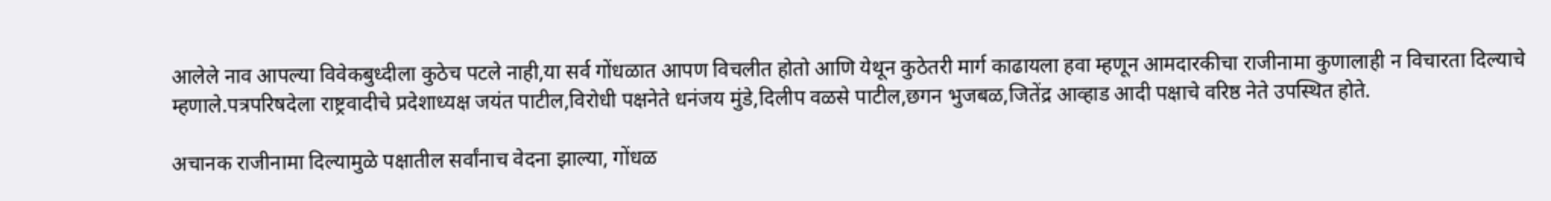आलेले नाव आपल्या विवेकबुध्दीला कुठेच पटले नाही,या सर्व गोंधळात आपण विचलीत होतो आणि येथून कुठेतरी मार्ग काढायला हवा म्हणून आमदारकीचा राजीनामा कुणालाही न विचारता दिल्याचे म्हणाले.पत्रपरिषदेला राष्ट्रवादीचे प्रदेशाध्यक्ष जयंत पाटील,विरोधी पक्षनेते धनंजय मुंडे,दिलीप वळसे पाटील,छगन भुजबळ,जितेंद्र आव्हाड आदी पक्षाचे वरिष्ठ नेते उपस्थित होते.

अचानक राजीनामा दिल्यामुळे पक्षातील सर्वांनाच वेदना झाल्या, गोंधळ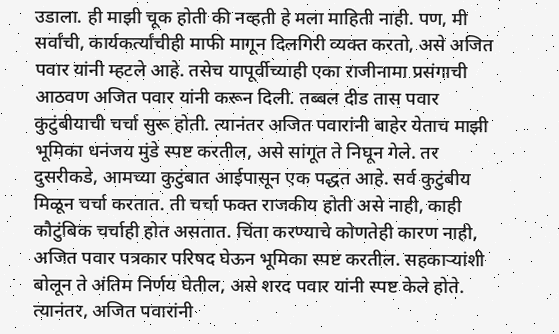उडाला. ही माझी चूक होती की नव्हती हे मला माहिती नाही. पण, मी सर्वांची, कार्यकर्त्यांचीही माफी मागून दिलगिरी व्यक्त करतो, असे अजित पवार यांनी म्हटले आहे. तसेच यापूर्वीच्याही एका राजीनामा प्रसंगाची आठवण अजित पवार यांनी करून दिली. तब्बल दीड तास पवार कुटुंबीयाची चर्चा सुरू होती. त्यानंतर अजित पवारांनी बाहेर येताच माझी भूमिका धनंजय मुंडे स्पष्ट करतील, असे सांगूत ते निघून गेले. तर दुसरीकडे, आमच्या कुटुंबात आईपासून एक पद्धत आहे. सर्व कुटुंबीय मिळून चर्चा करतात. ती चर्चा फक्त राजकीय होती असे नाही, काही कौटुंबिक चर्चाही होत असतात. चिंता करण्याचे कोणतेही कारण नाही, अजित पवार पत्रकार परिषद घेऊन भूमिका स्पष्ट करतील. सहकाऱ्यांशी बोलून ते अंतिम निर्णय घेतील, असे शरद पवार यांनी स्पष्ट केले होते. त्यानंतर, अजित पवारांनी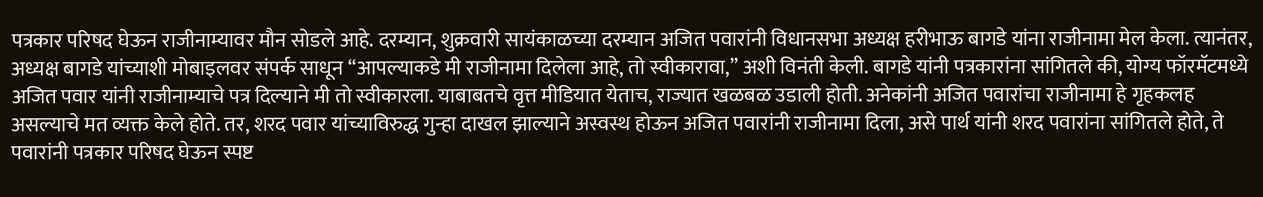पत्रकार परिषद घेऊन राजीनाम्यावर मौन सोडले आहे. दरम्यान, शुक्रवारी सायंकाळच्या दरम्यान अजित पवारांनी विधानसभा अध्यक्ष हरीभाऊ बागडे यांना राजीनामा मेल केला. त्यानंतर, अध्यक्ष बागडे यांच्याशी मोबाइलवर संपर्क साधून ‘‘आपल्याकडे मी राजीनामा दिलेला आहे, तो स्वीकारावा,’’ अशी विनंती केली. बागडे यांनी पत्रकारांना सांगितले की, योग्य फॉरमॅटमध्ये अजित पवार यांनी राजीनाम्याचे पत्र दिल्याने मी तो स्वीकारला. याबाबतचे वृत्त मीडियात येताच, राज्यात खळबळ उडाली होती. अनेकांनी अजित पवारांचा राजीनामा हे गृहकलह असल्याचे मत व्यक्त केले होते. तर, शरद पवार यांच्याविरुद्ध गुन्हा दाखल झाल्याने अस्वस्थ होऊन अजित पवारांनी राजीनामा दिला, असे पार्थ यांनी शरद पवारांना सांगितले होते, ते पवारांनी पत्रकार परिषद घेऊन स्पष्ट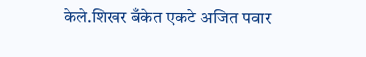केले.शिखर बँकेत एकटे अजित पवार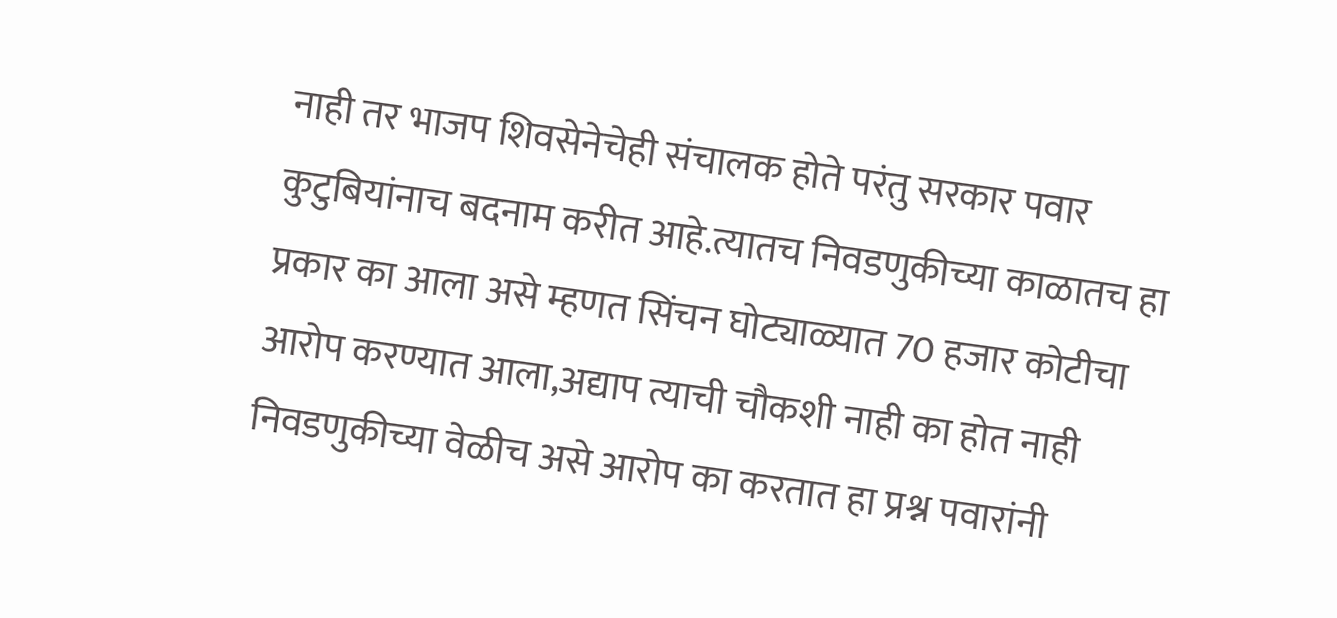नाही तर भाजप शिवसेनेचेही संचालक होते परंतु सरकार पवार कुटुबियांनाच बदनाम करीत आहे.त्यातच निवडणुकीच्या काळातच हा प्रकार का आला असे म्हणत सिंचन घोट्याळ्यात 70 हजार कोटीचा आरोप करण्यात आला,अद्याप त्याची चौकशी नाही का होत नाही निवडणुकीच्या वेळीच असे आरोप का करतात हा प्रश्न पवारांनी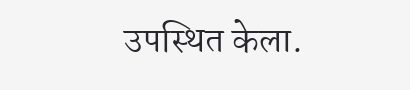उपस्थित केला.